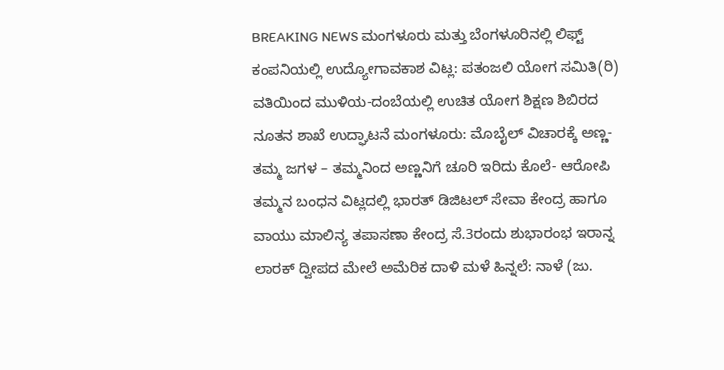BREAKING NEWS ಮಂಗಳೂರು ಮತ್ತು ಬೆಂಗಳೂರಿನಲ್ಲಿ ಲಿಫ್ಟ್ ಕಂಪನಿಯಲ್ಲಿ ಉದ್ಯೋಗಾವಕಾಶ ವಿಟ್ಲ: ಪತಂಜಲಿ ಯೋಗ ಸಮಿತಿ(ರಿ) ವತಿಯಿಂದ ಮುಳಿಯ-ದಂಬೆಯಲ್ಲಿ ಉಚಿತ ಯೋಗ ಶಿಕ್ಷಣ ಶಿಬಿರದ ನೂತನ ಶಾಖೆ ಉದ್ಘಾಟನೆ ಮಂಗಳೂರು: ಮೊಬೈಲ್ ವಿಚಾರಕ್ಕೆ ಅಣ್ಣ-ತಮ್ಮ ಜಗಳ – ತಮ್ಮನಿಂದ ಅಣ್ಣನಿಗೆ ಚೂರಿ ಇರಿದು ಕೊಲೆ- ಆರೋಪಿ ತಮ್ಮನ ಬಂಧನ ವಿಟ್ಲದಲ್ಲಿ ಭಾರತ್ ಡಿಜಿಟಲ್ ಸೇವಾ ಕೇಂದ್ರ ಹಾಗೂ ವಾಯು ಮಾಲಿನ್ಯ ತಪಾಸಣಾ ಕೇಂದ್ರ ಸೆ.3ರಂದು ಶುಭಾರಂಭ ಇರಾನ್ನ ಲಾರಕ್ ದ್ವೀಪದ ಮೇಲೆ ಅಮೆರಿಕ ದಾಳಿ ಮಳೆ ಹಿನ್ನಲೆ: ನಾಳೆ (ಜು.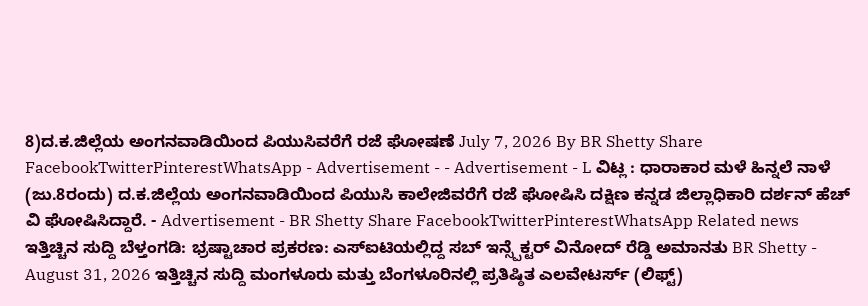8)ದ.ಕ.ಜಿಲ್ಲೆಯ ಅಂಗನವಾಡಿಯಿಂದ ಪಿಯುಸಿವರೆಗೆ ರಜೆ ಘೋಷಣೆ July 7, 2026 By BR Shetty Share FacebookTwitterPinterestWhatsApp - Advertisement - - Advertisement - L ವಿಟ್ಲ : ಧಾರಾಕಾರ ಮಳೆ ಹಿನ್ನಲೆ ನಾಳೆ (ಜು.8ರಂದು) ದ.ಕ.ಜಿಲ್ಲೆಯ ಅಂಗನವಾಡಿಯಿಂದ ಪಿಯುಸಿ ಕಾಲೇಜಿವರೆಗೆ ರಜೆ ಘೋಷಿಸಿ ದಕ್ಷಿಣ ಕನ್ನಡ ಜಿಲ್ಲಾಧಿಕಾರಿ ದರ್ಶನ್ ಹೆಚ್ ವಿ ಘೋಷಿಸಿದ್ದಾರೆ. - Advertisement - BR Shetty Share FacebookTwitterPinterestWhatsApp Related news ಇತ್ತಿಚ್ಚಿನ ಸುದ್ದಿ ಬೆಳ್ತಂಗಡಿ: ಭ್ರಷ್ಟಾಚಾರ ಪ್ರಕರಣ: ಎಸ್ಐಟಿಯಲ್ಲಿದ್ದ ಸಬ್ ಇನ್ಸ್ಪೆಕ್ಟರ್ ವಿನೋದ್ ರೆಡ್ಡಿ ಅಮಾನತು BR Shetty - August 31, 2026 ಇತ್ತಿಚ್ಚಿನ ಸುದ್ದಿ ಮಂಗಳೂರು ಮತ್ತು ಬೆಂಗಳೂರಿನಲ್ಲಿ ಪ್ರತಿಷ್ಠಿತ ಎಲವೇಟರ್ಸ್ (ಲಿಫ್ಟ್)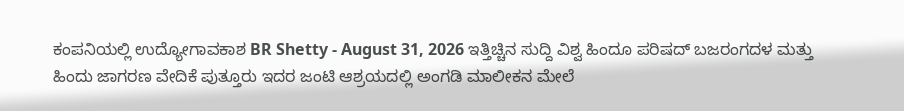ಕಂಪನಿಯಲ್ಲಿ ಉದ್ಯೋಗಾವಕಾಶ BR Shetty - August 31, 2026 ಇತ್ತಿಚ್ಚಿನ ಸುದ್ದಿ ವಿಶ್ವ ಹಿಂದೂ ಪರಿಷದ್ ಬಜರಂಗದಳ ಮತ್ತು ಹಿಂದು ಜಾಗರಣ ವೇದಿಕೆ ಪುತ್ತೂರು ಇದರ ಜಂಟಿ ಆಶ್ರಯದಲ್ಲಿ ಅಂಗಡಿ ಮಾಲೀಕನ ಮೇಲೆ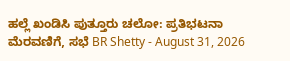ಹಲ್ಲೆ ಖಂಡಿಸಿ ಪುತ್ತೂರು ಚಲೋ: ಪ್ರತಿಭಟನಾ ಮೆರವಣಿಗೆ, ಸಭೆ BR Shetty - August 31, 2026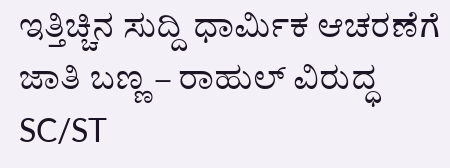ಇತ್ತಿಚ್ಚಿನ ಸುದ್ದಿ ಧಾರ್ಮಿಕ ಆಚರಣೆಗೆ ಜಾತಿ ಬಣ್ಣ – ರಾಹುಲ್ ವಿರುದ್ಧ SC/ST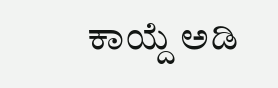ಕಾಯ್ದೆ ಅಡಿ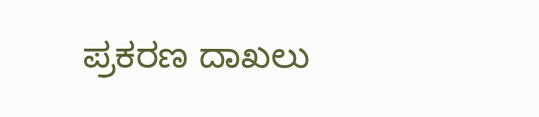ಪ್ರಕರಣ ದಾಖಲು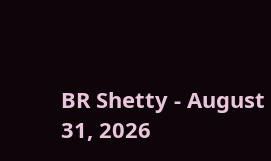BR Shetty - August 31, 2026